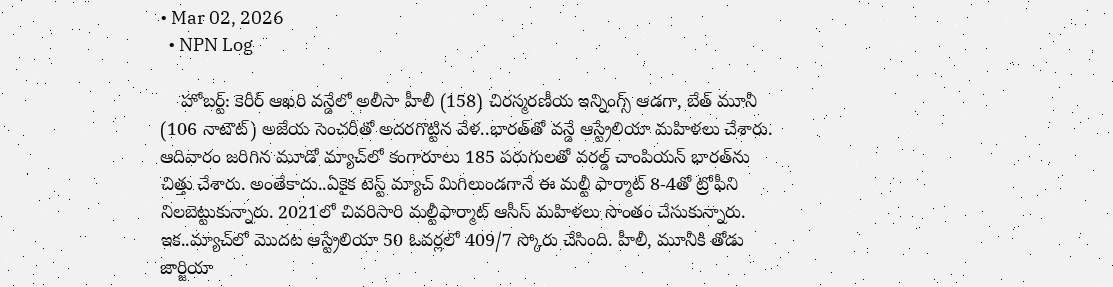• Mar 02, 2026
  • NPN Log

    హోబర్ట్‌: కెరీర్‌ ఆఖరి వన్డేలో అలీసా హీలీ (158) చిరస్మరణీయ ఇన్నింగ్స్‌ ఆడగా, బేత్‌ మూనీ (106 నాటౌట్‌) అజేయ సెంచరీతో అదరగొట్టిన వేళ..భారత్‌తో వన్డే ఆస్ట్రేలియా మహిళలు చేశారు. ఆదివారం జరిగిన మూడో మ్యాచ్‌లో కంగారూలు 185 పరుగులతో వరల్డ్‌ చాంపియన్‌ భారత్‌ను చిత్తు చేశారు. అంతేకాదు..ఏకైక టెస్ట్‌ మ్యాచ్‌ మిగిలుండగానే ఈ మల్టీ ఫార్మాట్‌ 8-4తో ట్రోఫీని నిలబెట్టుకున్నారు. 2021లో చివరిసారి మల్టీఫార్మాట్‌ ఆసీస్‌ మహిళలు సొంతం చేసుకున్నారు. ఇక..మ్యాచ్‌లో మొదట ఆస్ట్రేలియా 50 ఓవర్లలో 409/7 స్కోరు చేసింది. హీలీ, మూనీకి తోడు జార్జియా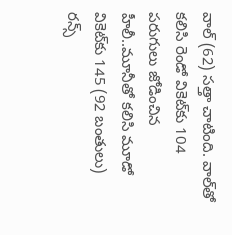వాల్‌ (62) సత్తా చాటింది. వాల్‌తో కలిసి రెండో వికెట్‌కు 104 పరుగులు జోడించిన హీలీ..మూనీతో కలిసి మూడో వికెట్‌కు 145 (92 బంతులు) రన్స్‌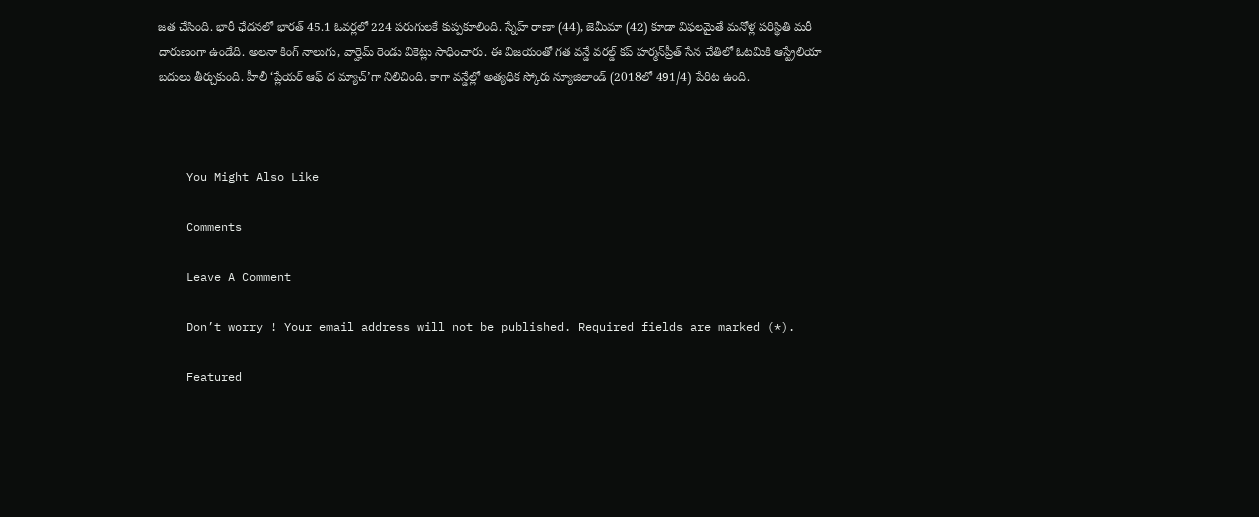జత చేసింది. భారీ ఛేదనలో భారత్‌ 45.1 ఓవర్లలో 224 పరుగులకే కుప్పకూలింది. స్నేహ్‌ రాణా (44), జెమీమా (42) కూడా విఫలమైతే మనోళ్ల పరిస్థితి మరీ దారుణంగా ఉండేది. అలనా కింగ్‌ నాలుగు, వార్హెమ్‌ రెండు వికెట్లు సాధించారు. ఈ విజయంతో గత వన్డే వరల్డ్‌ కప్‌ హర్మన్‌ప్రీత్‌ సేన చేతిలో ఓటమికి ఆస్ట్రేలియా బదులు తీర్చుకుంది. హీలీ ‘ప్లేయర్‌ ఆఫ్‌ ద మ్యాచ్‌’గా నిలిచింది. కాగా వన్డేల్లో అత్యధిక స్కోరు న్యూజిలాండ్‌ (2018లో 491/4) పేరిట ఉంది.



    You Might Also Like

    Comments

    Leave A Comment

    Don’t worry ! Your email address will not be published. Required fields are marked (*).

    Featured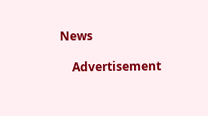News

    Advertisement